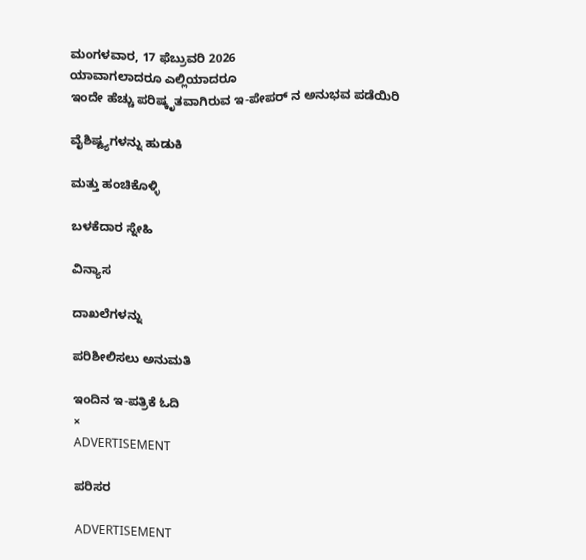ಮಂಗಳವಾರ, 17 ಫೆಬ್ರುವರಿ 2026
ಯಾವಾಗಲಾದರೂ ಎಲ್ಲಿಯಾದರೂ
ಇಂದೇ ಹೆಚ್ಚು ಪರಿಷ್ಕೃತವಾಗಿರುವ ಇ-ಪೇಪರ್ ನ ಅನುಭವ ಪಡೆಯಿರಿ

ವೈಶಿಷ್ಟ್ಯಗಳನ್ನು ಹುಡುಕಿ

ಮತ್ತು ಹಂಚಿಕೊಳ್ಳಿ

ಬಳಕೆದಾರ ಸ್ನೇಹಿ

ವಿನ್ಯಾಸ

ದಾಖಲೆಗಳನ್ನು

ಪರಿಶೀಲಿಸಲು ಅನುಮತಿ

ಇಂದಿನ ಇ-ಪತ್ರಿಕೆ ಓದಿ
×
ADVERTISEMENT

ಪರಿಸರ

ADVERTISEMENT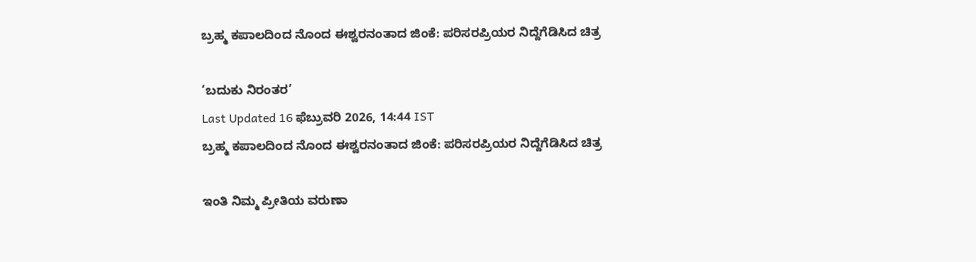ಬ್ರಹ್ಮ ಕಪಾಲದಿಂದ ನೊಂದ ಈಶ್ವರನಂತಾದ ಜಿಂಕೆ: ಪರಿಸರಪ್ರಿಯರ ನಿದ್ದೆಗೆಡಿಸಿದ ಚಿತ್ರ

‘ಬದುಕು ನಿರಂತರ’
Last Updated 16 ಫೆಬ್ರುವರಿ 2026, 14:44 IST
ಬ್ರಹ್ಮ ಕಪಾಲದಿಂದ ನೊಂದ ಈಶ್ವರನಂತಾದ ಜಿಂಕೆ: ಪರಿಸರಪ್ರಿಯರ ನಿದ್ದೆಗೆಡಿಸಿದ ಚಿತ್ರ

ಇಂತಿ ನಿಮ್ಮ ಪ್ರೀತಿಯ ವರುಣಾ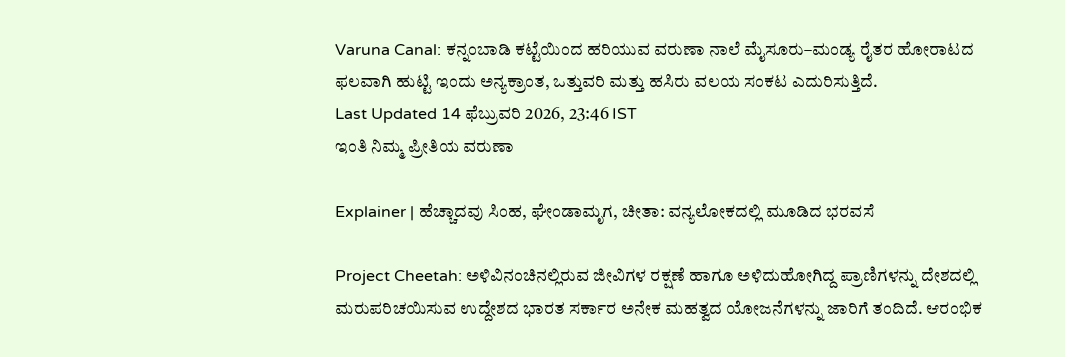Varuna Canal: ಕನ್ನಂಬಾಡಿ ಕಟ್ಟೆಯಿಂದ ಹರಿಯುವ ವರುಣಾ ನಾಲೆ ಮೈಸೂರು–ಮಂಡ್ಯ ರೈತರ ಹೋರಾಟದ ಫಲವಾಗಿ ಹುಟ್ಟಿ ಇಂದು ಅನ್ಯಕ್ರಾಂತ, ಒತ್ತುವರಿ ಮತ್ತು ಹಸಿರು ವಲಯ ಸಂಕಟ ಎದುರಿಸುತ್ತಿದೆ.
Last Updated 14 ಫೆಬ್ರುವರಿ 2026, 23:46 IST
ಇಂತಿ ನಿಮ್ಮ ಪ್ರೀತಿಯ ವರುಣಾ

Explainer | ಹೆಚ್ಚಾದವು ಸಿಂಹ, ಘೇಂಡಾಮೃಗ, ಚೀತಾ: ವನ್ಯಲೋಕದಲ್ಲಿ ಮೂಡಿದ ಭರವಸೆ

Project Cheetah: ಅಳಿವಿನಂಚಿನಲ್ಲಿರುವ ಜೀವಿಗಳ ರಕ್ಷಣೆ ಹಾಗೂ ಅಳಿದುಹೋಗಿದ್ದ ಪ್ರಾಣಿಗಳನ್ನು ದೇಶದಲ್ಲಿ ಮರುಪರಿಚಯಿಸುವ ಉದ್ದೇಶದ ಭಾರತ ಸರ್ಕಾರ ಅನೇಕ ಮಹತ್ವದ ಯೋಜನೆಗಳನ್ನು ಜಾರಿಗೆ ತಂದಿದೆ. ಆರಂಭಿಕ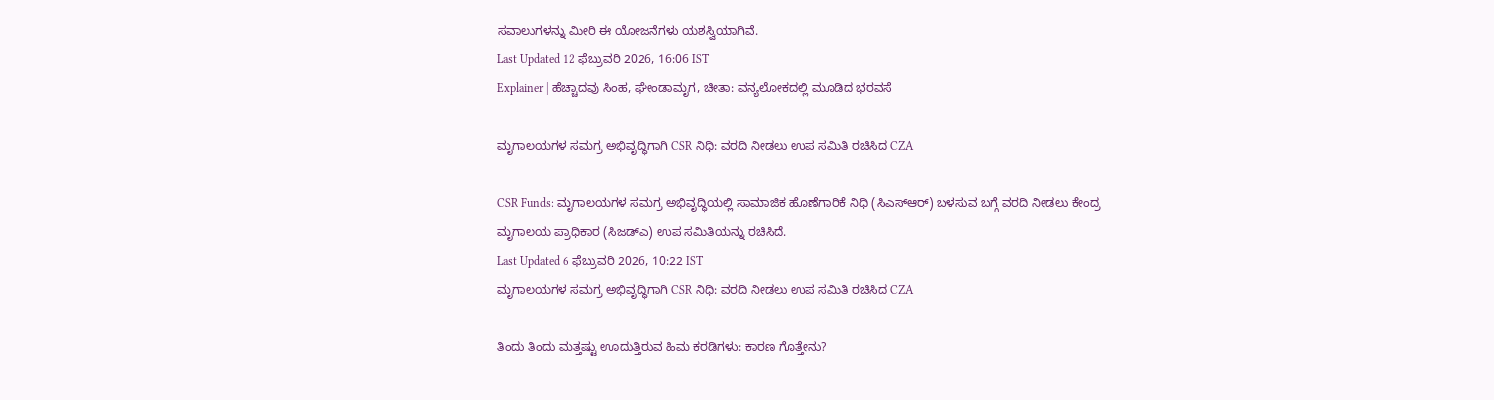ಸವಾಲುಗಳನ್ನು ಮೀರಿ ಈ ಯೋಜನೆಗಳು ಯಶಸ್ವಿಯಾಗಿವೆ.
Last Updated 12 ಫೆಬ್ರುವರಿ 2026, 16:06 IST
Explainer | ಹೆಚ್ಚಾದವು ಸಿಂಹ, ಘೇಂಡಾಮೃಗ, ಚೀತಾ: ವನ್ಯಲೋಕದಲ್ಲಿ ಮೂಡಿದ ಭರವಸೆ

ಮೃಗಾಲಯಗಳ ಸಮಗ್ರ ಅಭಿವೃದ್ಧಿಗಾಗಿ CSR ನಿಧಿ: ವರದಿ ನೀಡಲು ಉಪ ಸಮಿತಿ ರಚಿಸಿದ CZA

CSR Funds: ಮೃಗಾಲಯಗಳ ಸಮಗ್ರ ಅಭಿವೃದ್ಧಿಯಲ್ಲಿ ಸಾಮಾಜಿಕ ಹೊಣೆಗಾರಿಕೆ ನಿಧಿ (ಸಿಎಸ್‌ಆರ್‌) ಬಳಸುವ ಬಗ್ಗೆ ವರದಿ ನೀಡಲು ಕೇಂದ್ರ ಮೃಗಾಲಯ ಪ್ರಾಧಿಕಾರ (ಸಿಜಡ್‌ಎ) ಉಪ ಸಮಿತಿಯನ್ನು ರಚಿಸಿದೆ.
Last Updated 6 ಫೆಬ್ರುವರಿ 2026, 10:22 IST
ಮೃಗಾಲಯಗಳ ಸಮಗ್ರ ಅಭಿವೃದ್ಧಿಗಾಗಿ CSR ನಿಧಿ: ವರದಿ ನೀಡಲು ಉಪ ಸಮಿತಿ ರಚಿಸಿದ CZA

ತಿಂದು ತಿಂದು ಮತ್ತಷ್ಟು ಊದುತ್ತಿರುವ ಹಿಮ ಕರಡಿಗಳು: ಕಾರಣ ಗೊತ್ತೇನು?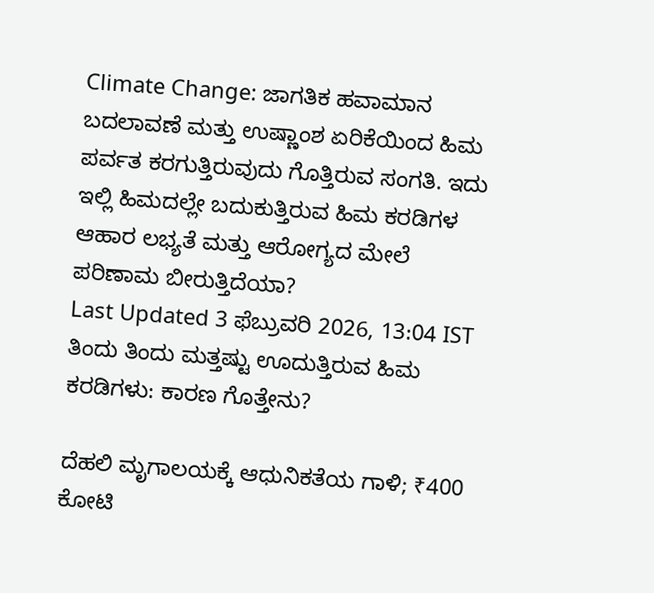Climate Change: ಜಾಗತಿಕ ಹವಾಮಾನ ಬದಲಾವಣೆ ಮತ್ತು ಉಷ್ಣಾಂಶ ಏರಿಕೆಯಿಂದ ಹಿಮ ಪರ್ವತ ಕರಗುತ್ತಿರುವುದು ಗೊತ್ತಿರುವ ಸಂಗತಿ. ಇದು ಇಲ್ಲಿ ಹಿಮದಲ್ಲೇ ಬದುಕುತ್ತಿರುವ ಹಿಮ ಕರಡಿಗಳ ಆಹಾರ ಲಭ್ಯತೆ ಮತ್ತು ಆರೋಗ್ಯದ ಮೇಲೆ ಪರಿಣಾಮ ಬೀರುತ್ತಿದೆಯಾ?
Last Updated 3 ಫೆಬ್ರುವರಿ 2026, 13:04 IST
ತಿಂದು ತಿಂದು ಮತ್ತಷ್ಟು ಊದುತ್ತಿರುವ ಹಿಮ ಕರಡಿಗಳು: ಕಾರಣ ಗೊತ್ತೇನು?

ದೆಹಲಿ ಮೃಗಾಲಯಕ್ಕೆ ಆಧುನಿಕತೆಯ ಗಾಳಿ; ₹400 ಕೋಟಿ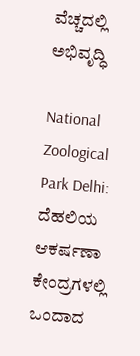ವೆಚ್ಚದಲ್ಲಿ ಅಭಿವೃದ್ಧಿ

National Zoological Park Delhi: ದೆಹಲಿಯ ಆಕರ್ಷಣಾ ಕೇಂದ್ರಗಳಲ್ಲಿ ಒಂದಾದ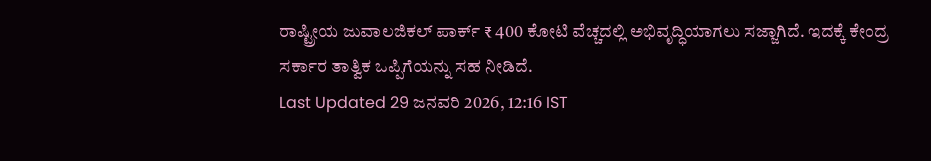ರಾಷ್ಟ್ರೀಯ ಜುವಾಲಜಿಕಲ್‌ ಪಾರ್ಕ್ ₹ 400 ಕೋಟಿ ವೆಚ್ಚದಲ್ಲಿ ಅಭಿವೃದ್ಧಿಯಾಗಲು ಸಜ್ಜಾಗಿದೆ. ಇದಕ್ಕೆ ಕೇಂದ್ರ ಸರ್ಕಾರ ತಾತ್ವಿಕ ಒಪ್ಪಿಗೆಯನ್ನು ಸಹ ನೀಡಿದೆ.
Last Updated 29 ಜನವರಿ 2026, 12:16 IST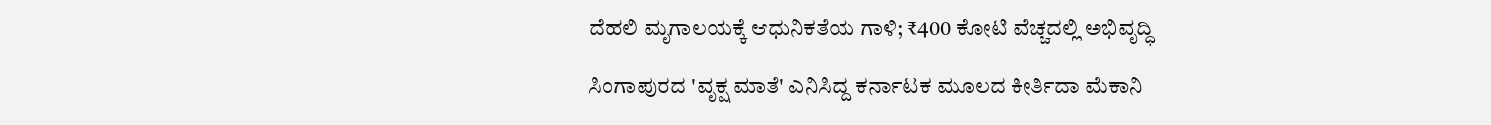ದೆಹಲಿ ಮೃಗಾಲಯಕ್ಕೆ ಆಧುನಿಕತೆಯ ಗಾಳಿ; ₹400 ಕೋಟಿ ವೆಚ್ಚದಲ್ಲಿ ಅಭಿವೃದ್ಧಿ

ಸಿಂಗಾಪುರದ 'ವೃಕ್ಷ ಮಾತೆ' ಎನಿಸಿದ್ದ ಕರ್ನಾಟಕ ಮೂಲದ ಕೀರ್ತಿದಾ ಮೆಕಾನಿ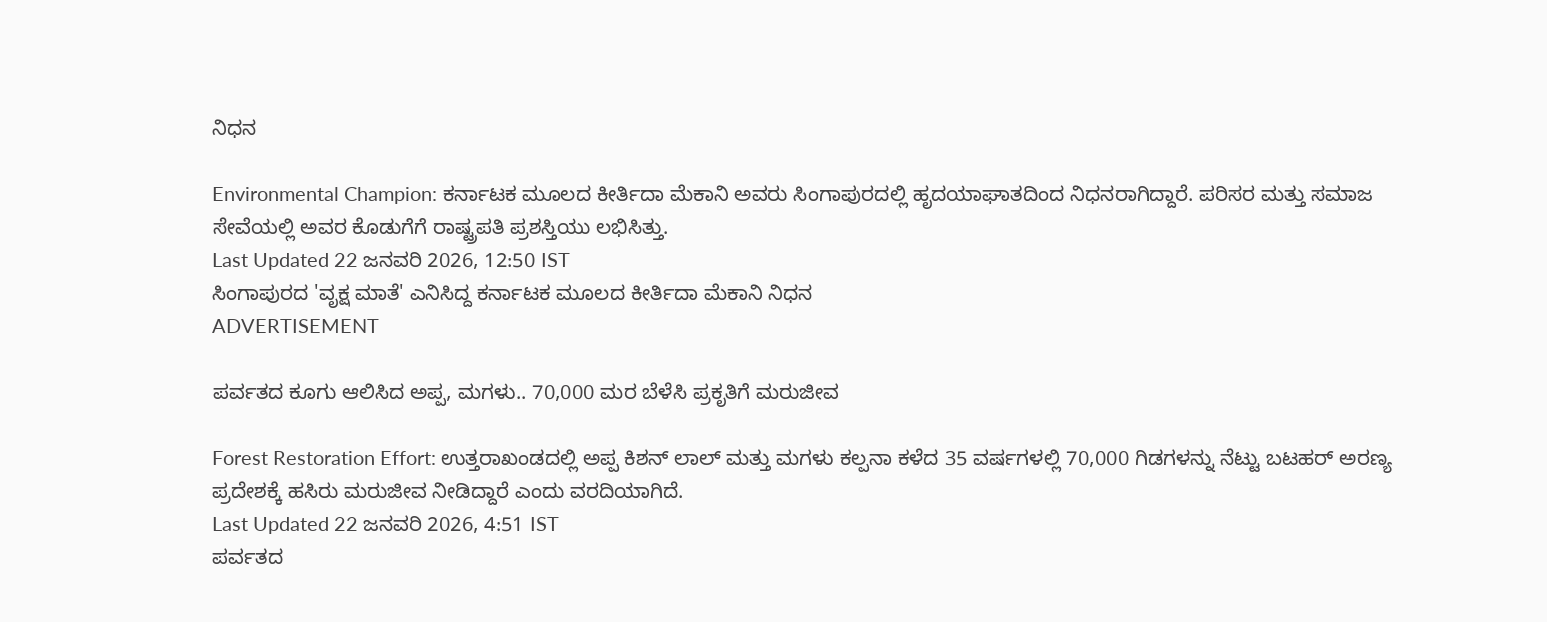ನಿಧನ

Environmental Champion: ಕರ್ನಾಟಕ ಮೂಲದ ಕೀರ್ತಿದಾ ಮೆಕಾನಿ ಅವರು ಸಿಂಗಾಪುರದಲ್ಲಿ ಹೃದಯಾಘಾತದಿಂದ ನಿಧನರಾಗಿದ್ದಾರೆ. ಪರಿಸರ ಮತ್ತು ಸಮಾಜ ಸೇವೆಯಲ್ಲಿ ಅವರ ಕೊಡುಗೆಗೆ ರಾಷ್ಟ್ರಪತಿ ಪ್ರಶಸ್ತಿಯು ಲಭಿಸಿತ್ತು.
Last Updated 22 ಜನವರಿ 2026, 12:50 IST
ಸಿಂಗಾಪುರದ 'ವೃಕ್ಷ ಮಾತೆ' ಎನಿಸಿದ್ದ ಕರ್ನಾಟಕ ಮೂಲದ ಕೀರ್ತಿದಾ ಮೆಕಾನಿ ನಿಧನ
ADVERTISEMENT

ಪರ್ವತದ ಕೂಗು ಆಲಿಸಿದ ಅಪ್ಪ, ಮಗಳು.. 70,000 ಮರ ಬೆಳೆಸಿ ಪ್ರಕೃತಿಗೆ ಮರುಜೀವ

Forest Restoration Effort: ಉತ್ತರಾಖಂಡದಲ್ಲಿ ಅಪ್ಪ ಕಿಶನ್ ಲಾಲ್ ಮತ್ತು ಮಗಳು ಕಲ್ಪನಾ ಕಳೆದ 35 ವರ್ಷಗಳಲ್ಲಿ 70,000 ಗಿಡಗಳನ್ನು ನೆಟ್ಟು ಬಟಹರ್ ಅರಣ್ಯ ಪ್ರದೇಶಕ್ಕೆ ಹಸಿರು ಮರುಜೀವ ನೀಡಿದ್ದಾರೆ ಎಂದು ವರದಿಯಾಗಿದೆ.
Last Updated 22 ಜನವರಿ 2026, 4:51 IST
ಪರ್ವತದ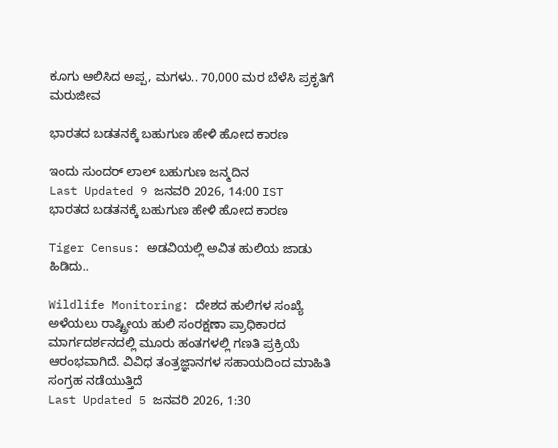ಕೂಗು ಆಲಿಸಿದ ಅಪ್ಪ, ಮಗಳು.. 70,000 ಮರ ಬೆಳೆಸಿ ಪ್ರಕೃತಿಗೆ ಮರುಜೀವ

ಭಾರತದ ಬಡತನಕ್ಕೆ ಬಹುಗುಣ ಹೇಳಿ ಹೋದ ಕಾರಣ

ಇಂದು ಸುಂದರ್ ಲಾಲ್ ಬಹುಗುಣ ಜನ್ಮದಿನ
Last Updated 9 ಜನವರಿ 2026, 14:00 IST
ಭಾರತದ ಬಡತನಕ್ಕೆ ಬಹುಗುಣ ಹೇಳಿ ಹೋದ ಕಾರಣ

Tiger Census: ಅಡವಿಯಲ್ಲಿ ಅವಿತ ಹುಲಿಯ ಜಾಡು ಹಿಡಿದು..

Wildlife Monitoring: ದೇಶದ ಹುಲಿಗಳ ಸಂಖ್ಯೆ ಅಳೆಯಲು ರಾಷ್ಟ್ರೀಯ ಹುಲಿ ಸಂರಕ್ಷಣಾ ಪ್ರಾಧಿಕಾರದ ಮಾರ್ಗದರ್ಶನದಲ್ಲಿ ಮೂರು ಹಂತಗಳಲ್ಲಿ ಗಣತಿ ಪ್ರಕ್ರಿಯೆ ಆರಂಭವಾಗಿದೆ. ವಿವಿಧ ತಂತ್ರಜ್ಞಾನಗಳ ಸಹಾಯದಿಂದ ಮಾಹಿತಿ ಸಂಗ್ರಹ ನಡೆಯುತ್ತಿದೆ
Last Updated 5 ಜನವರಿ 2026, 1:30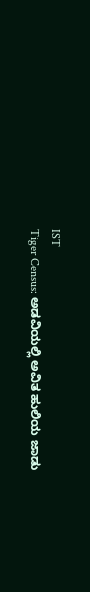IST
Tiger Census: ಅಡವಿಯಲ್ಲಿ ಅವಿತ ಹುಲಿಯ ಜಾಡು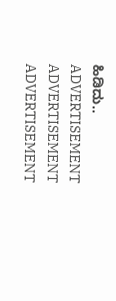ಹಿಡಿದು..
ADVERTISEMENT
ADVERTISEMENT
ADVERTISEMENT